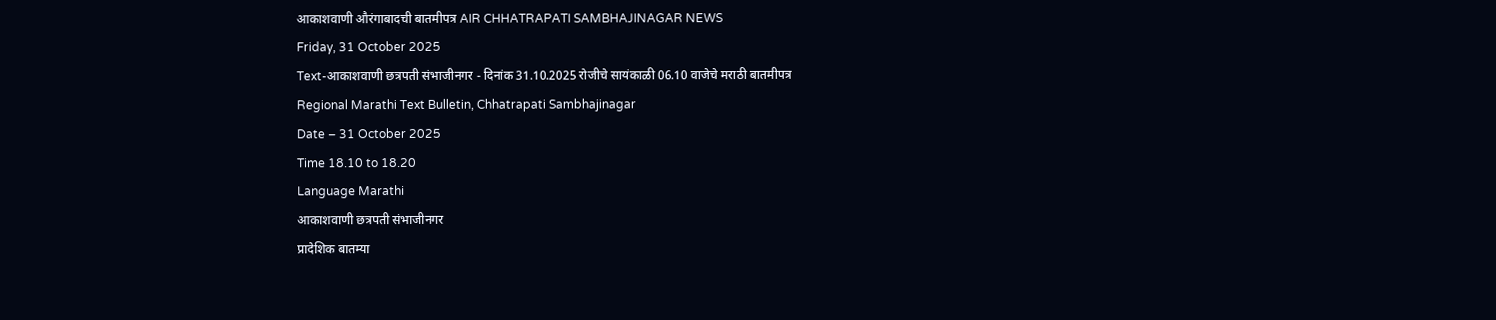आकाशवाणी औरंगाबादची बातमीपत्र AIR CHHATRAPATI SAMBHAJINAGAR NEWS
Friday, 31 October 2025
Text-आकाशवाणी छत्रपती संभाजीनगर - दिनांक 31.10.2025 रोजीचे सायंकाळी 06.10 वाजेचे मराठी बातमीपत्र
Regional Marathi Text Bulletin, Chhatrapati Sambhajinagar
Date – 31 October 2025
Time 18.10 to 18.20
Language Marathi
आकाशवाणी छत्रपती संभाजीनगर
प्रादेशिक बातम्या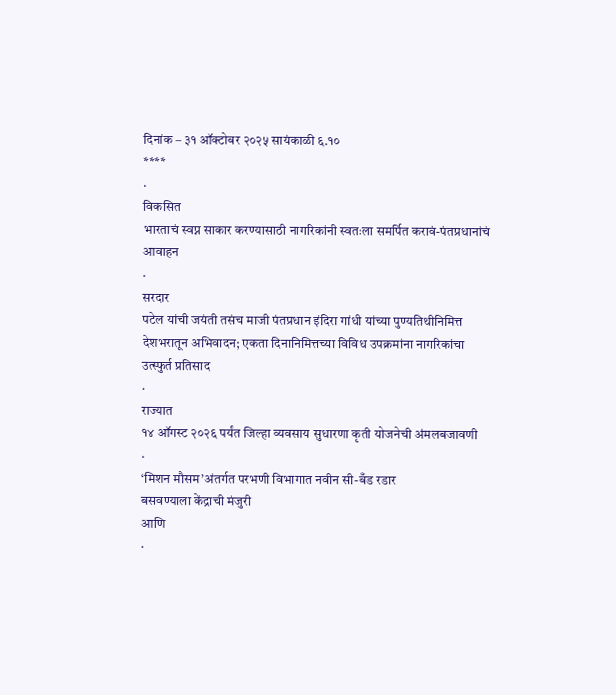दिनांक – ३१ ऑक्टोबर २०२५ सायंकाळी ६.१०
****
·
विकसित
भारताचं स्वप्न साकार करण्यासाठी नागरिकांनी स्वतःला समर्पित करावं-पंतप्रधानांचं
आवाहन
·
सरदार
पटेल यांची जयंती तसंच माजी पंतप्रधान इंदिरा गांधी यांच्या पुण्यतिथीनिमित्त
देशभरातून अभिवादन; एकता दिनानिमित्तच्या विविध उपक्रमांना नागरिकांचा
उत्स्फुर्त प्रतिसाद
·
राज्यात
१४ ऑगस्ट २०२६ पर्यंत जिल्हा व्यवसाय सुधारणा कृती योजनेची अंमलबजावणी
·
‘मिशन मौसम’अंतर्गत परभणी विभागात नवीन सी-बँड रडार
बसवण्याला केंद्राची मंजुरी
आणि
·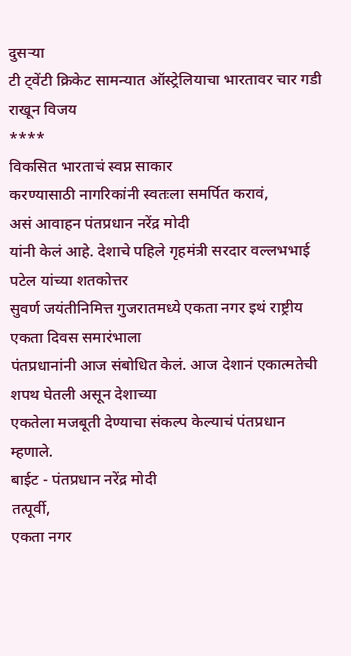दुसऱ्या
टी ट्वेंटी क्रिकेट सामन्यात ऑस्ट्रेलियाचा भारतावर चार गडी राखून विजय
****
विकसित भारताचं स्वप्न साकार
करण्यासाठी नागरिकांनी स्वतःला समर्पित करावं,
असं आवाहन पंतप्रधान नरेंद्र मोदी
यांनी केलं आहे. देशाचे पहिले गृहमंत्री सरदार वल्लभभाई पटेल यांच्या शतकोत्तर
सुवर्ण जयंतीनिमित्त गुजरातमध्ये एकता नगर इथं राष्ट्रीय एकता दिवस समारंभाला
पंतप्रधानांनी आज संबोधित केलं. आज देशानं एकात्मतेची शपथ घेतली असून देशाच्या
एकतेला मजबूती देण्याचा संकल्प केल्याचं पंतप्रधान म्हणाले.
बाईट - पंतप्रधान नरेंद्र मोदी
तत्पूर्वी,
एकता नगर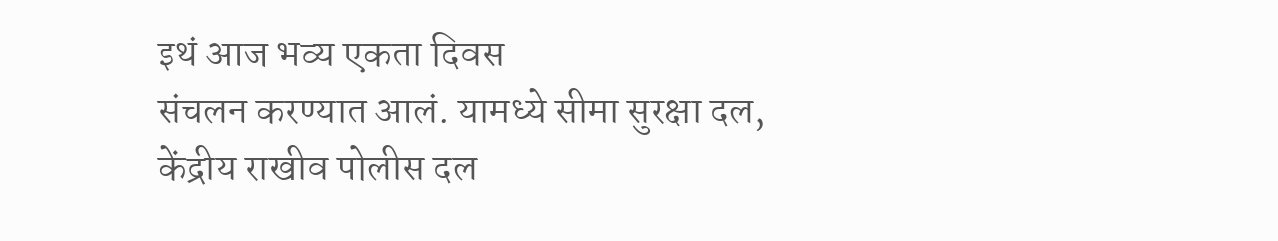इथं आज भव्य एकता दिवस
संचलन करण्यात आलं. यामध्ये सीमा सुरक्षा दल,
केंद्रीय राखीव पोलीस दल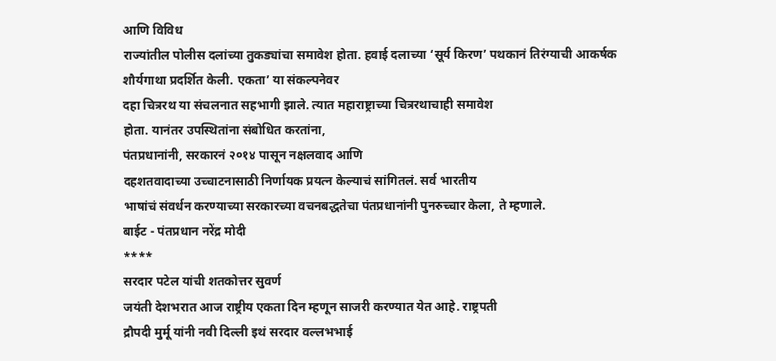आणि विविध
राज्यांतील पोलीस दलांच्या तुकड्यांचा समावेश होता. हवाई दलाच्या ‘सूर्य किरण’ पथकानं तिरंग्याची आकर्षक
शौर्यगाथा प्रदर्शित केली. एकता’ या संकल्पनेवर
दहा चित्ररथ या संचलनात सहभागी झाले. त्यात महाराष्ट्राच्या चित्ररथाचाही समावेश
होता. यानंतर उपस्थितांना संबोधित करतांना,
पंतप्रधानांनी, सरकारनं २०१४ पासून नक्षलवाद आणि
दहशतवादाच्या उच्चाटनासाठी निर्णायक प्रयत्न केल्याचं सांगितलं. सर्व भारतीय
भाषांचं संवर्धन करण्याच्या सरकारच्या वचनबद्धतेचा पंतप्रधानांनी पुनरुच्चार केला, ते म्हणाले.
बाईट - पंतप्रधान नरेंद्र मोदी
****
सरदार पटेल यांची शतकोत्तर सुवर्ण
जयंती देशभरात आज राष्ट्रीय एकता दिन म्हणून साजरी करण्यात येत आहे. राष्ट्रपती
द्रौपदी मुर्मू यांनी नवी दिल्ली इथं सरदार वल्लभभाई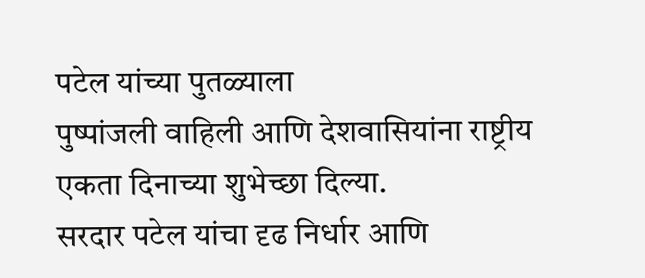पटेल यांच्या पुतळ्याला
पुष्पांजली वाहिली आणि देशवासियांना राष्ट्रीय एकता दिनाच्या शुभेच्छा दिल्या.
सरदार पटेल यांचा दृढ निर्धार आणि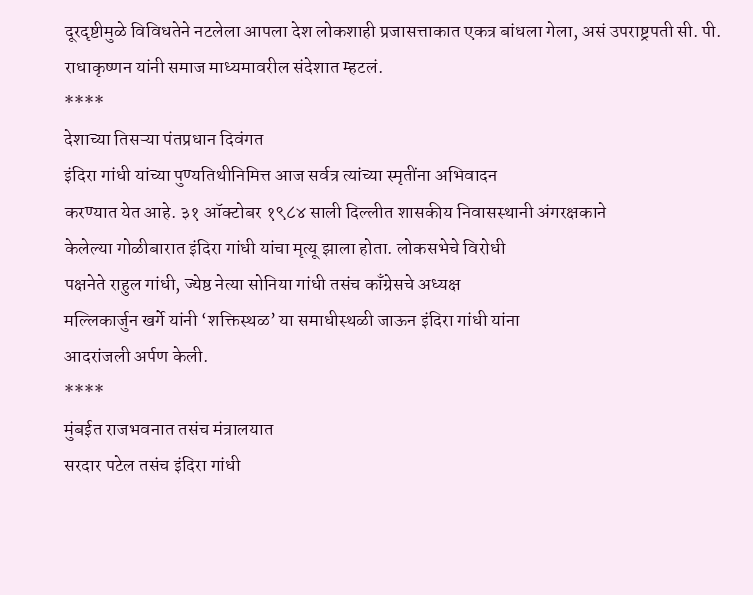दूरदृष्टीमुळे विविधतेने नटलेला आपला देश लोकशाही प्रजासत्ताकात एकत्र बांधला गेला, असं उपराष्ट्रपती सी. पी.
राधाकृष्णन यांनी समाज माध्यमावरील संदेशात म्हटलं.
****
देशाच्या तिसऱ्या पंतप्रधान दिवंगत
इंदिरा गांधी यांच्या पुण्यतिथीनिमित्त आज सर्वत्र त्यांच्या स्मृतींना अभिवादन
करण्यात येत आहे. ३१ ऑक्टोबर १९८४ साली दिल्लीत शासकीय निवासस्थानी अंगरक्षकाने
केलेल्या गोळीबारात इंदिरा गांधी यांचा मृत्यू झाला होता. लोकसभेचे विरोधी
पक्षनेते राहुल गांधी, ज्येष्ठ नेत्या सोनिया गांधी तसंच काँग्रेसचे अध्यक्ष
मल्लिकार्जुन खर्गे यांनी ‘शक्तिस्थळ’ या समाधीस्थळी जाऊन इंदिरा गांधी यांना
आदरांजली अर्पण केली.
****
मुंबईत राजभवनात तसंच मंत्रालयात
सरदार पटेल तसंच इंदिरा गांधी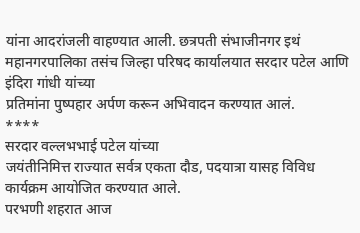यांना आदरांजली वाहण्यात आली. छत्रपती संभाजीनगर इथं
महानगरपालिका तसंच जिल्हा परिषद कार्यालयात सरदार पटेल आणि इंदिरा गांधी यांच्या
प्रतिमांना पुष्पहार अर्पण करून अभिवादन करण्यात आलं.
****
सरदार वल्लभभाई पटेल यांच्या
जयंतीनिमित्त राज्यात सर्वत्र एकता दौड, पदयात्रा यासह विविध कार्यक्रम आयोजित करण्यात आले.
परभणी शहरात आज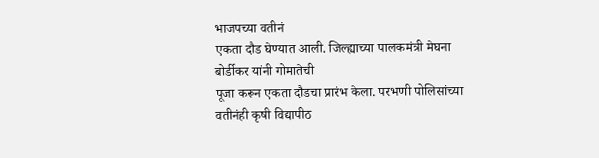भाजपच्या वतीनं
एकता दौड घेण्यात आली. जिल्ह्याच्या पालकमंत्री मेघना बोर्डीकर यांनी गोमातेची
पूजा करून एकता दौडचा प्रारंभ केला. परभणी पोलिसांच्या वतीनंही कृषी विद्यापीठ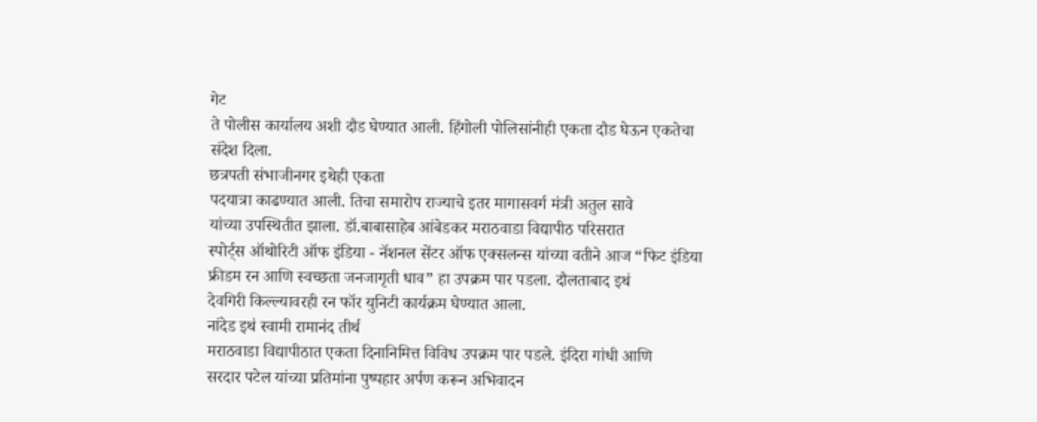गेट
ते पोलीस कार्यालय अशी दौड घेण्यात आली. हिंगोली पोलिसांनीही एकता दौड घेऊन एकतेचा
संदेश दिला.
छत्रपती संभाजीनगर इथेही एकता
पदयात्रा काढण्यात आली. तिचा समारोप राज्याचे इतर मागासवर्ग मंत्री अतुल सावे
यांच्या उपस्थितीत झाला. डॉ.बाबासाहेब आंबेडकर मराठवाडा विद्यापीठ परिसरात
स्पोर्ट्स ऑथोरिटी ऑफ इंडिया - नॅशनल सेंटर ऑफ एक्सलन्स यांच्या वतीने आज “फिट इंडिया
फ्रीडम रन आणि स्वच्छता जनजागृती धाव” हा उपक्रम पार पडला. दौलताबाद इथं
देवगिरी किल्ल्यावरही रन फॉर युनिटी कार्यक्रम घेण्यात आला.
नांदेड इथं स्वामी रामानंद तीर्थ
मराठवाडा विद्यापीठात एकता दिनानिमित्त विविध उपक्रम पार पडले. इंदिरा गांधी आणि
सरदार पटेल यांच्या प्रतिमांना पुष्पहार अर्पण करून अभिवादन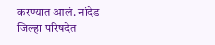करण्यात आलं. नांदेड
जिल्हा परिषदेत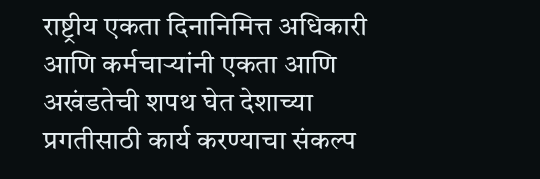राष्ट्रीय एकता दिनानिमित्त अधिकारी आणि कर्मचाऱ्यांनी एकता आणि
अखंडतेची शपथ घेत देशाच्या प्रगतीसाठी कार्य करण्याचा संकल्प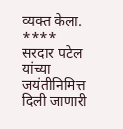व्यक्त केला.
****
सरदार पटेल यांच्या जयंतीनिमित्त
दिली जाणारी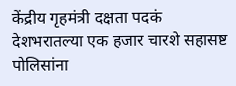केंद्रीय गृहमंत्री दक्षता पदकं देशभरातल्या एक हजार चारशे सहासष्ट
पोलिसांना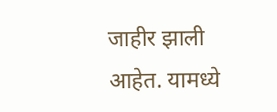जाहीर झाली आहेत. यामध्ये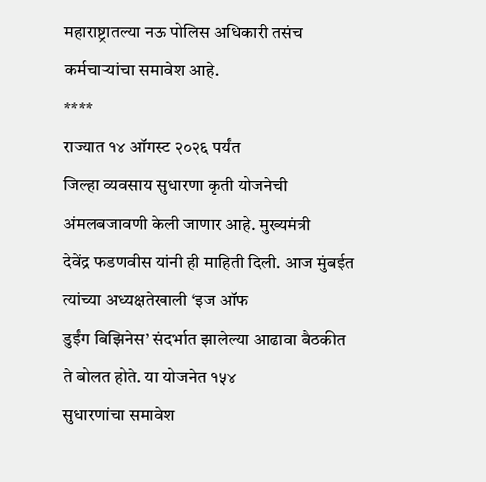महाराष्ट्रातल्या नऊ पोलिस अधिकारी तसंच
कर्मचाऱ्यांचा समावेश आहे.
****
राज्यात १४ ऑगस्ट २०२६ पर्यंत
जिल्हा व्यवसाय सुधारणा कृती योजनेची अंमलबजावणी केली जाणार आहे. मुख्यमंत्री
देवेंद्र फडणवीस यांनी ही माहिती दिली. आज मुंबईत त्यांच्या अध्यक्षतेखाली ‘इज ऑफ
डुईंग बिझिनेस’ संदर्भात झालेल्या आढावा बैठकीत ते बोलत होते. या योजनेत १५४
सुधारणांचा समावेश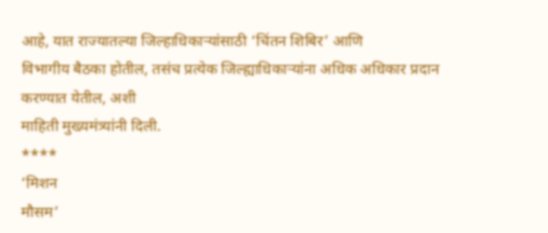आहे, यात राज्यातल्या जिल्हाधिकाऱ्यांसाठी ‘चिंतन शिबिर’ आणि
विभागीय बैठका होतील, तसंच प्रत्येक जिल्ह्याधिकाऱ्यांना अधिक अधिकार प्रदान
करण्यात येतील, अशी
माहिती मुख्यमंत्र्यांनी दिली.
****
‘मिशन
मौसम’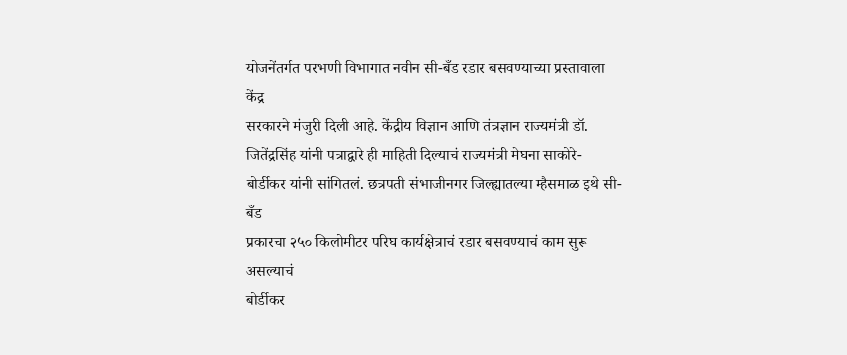योजनेंतर्गत परभणी विभागात नवीन सी-बँड रडार बसवण्याच्या प्रस्तावाला केंद्र
सरकारने मंजुरी दिली आहे. केंद्रीय विज्ञान आणि तंत्रज्ञान राज्यमंत्री डॉ.
जितेंद्रसिंह यांनी पत्राद्वारे ही माहिती दिल्याचं राज्यमंत्री मेघना साकोरे-
बोर्डीकर यांनी सांगितलं. छत्रपती संभाजीनगर जिल्ह्यातल्या म्हैसमाळ इथे सी-बँड
प्रकारचा २५० किलोमीटर परिघ कार्यक्षेत्राचं रडार बसवण्याचं काम सुरू असल्याचं
बोर्डीकर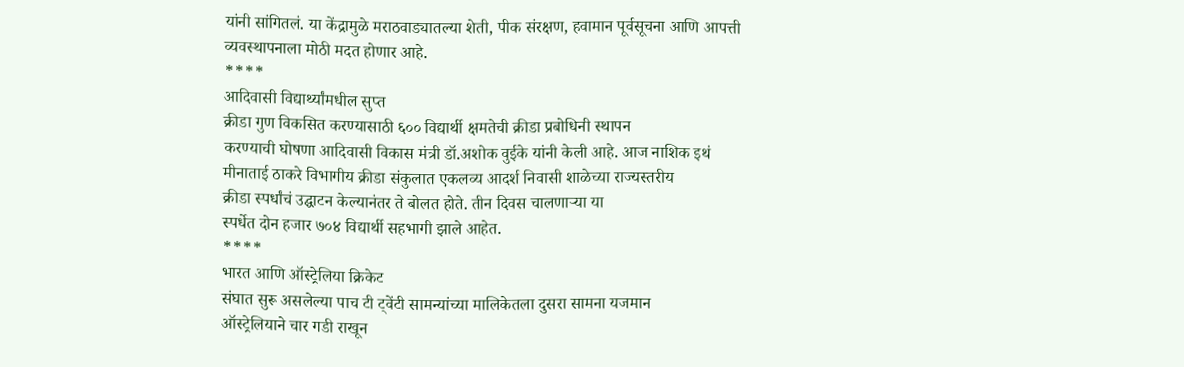यांनी सांगितलं. या केंद्रामुळे मराठवाड्यातल्या शेती, पीक संरक्षण, हवामान पूर्वसूचना आणि आपत्ती
व्यवस्थापनाला मोठी मदत होणार आहे.
****
आदिवासी विद्यार्थ्यांमधील सुप्त
क्रीडा गुण विकसित करण्यासाठी ६०० विद्यार्थी क्षमतेची क्रीडा प्रबोधिनी स्थापन
करण्याची घोषणा आदिवासी विकास मंत्री डॉ.अशोक वुईके यांनी केली आहे. आज नाशिक इथं
मीनाताई ठाकरे विभागीय क्रीडा संकुलात एकलव्य आदर्श निवासी शाळेच्या राज्यस्तरीय
क्रीडा स्पर्धांचं उद्घाटन केल्यानंतर ते बोलत होते. तीन दिवस चालणाऱ्या या
स्पर्धेत दोन हजार ७०४ विद्यार्थी सहभागी झाले आहेत.
****
भारत आणि ऑस्ट्रेलिया क्रिकेट
संघात सुरू असलेल्या पाच टी ट्वेंटी सामन्यांच्या मालिकेतला दुसरा सामना यजमान
ऑस्ट्रेलियाने चार गडी राखून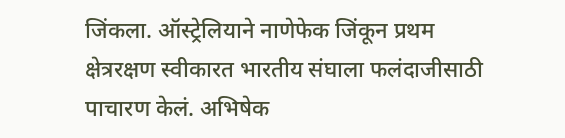जिंकला. ऑस्ट्रेलियाने नाणेफेक जिंकून प्रथम
क्षेत्ररक्षण स्वीकारत भारतीय संघाला फलंदाजीसाठी पाचारण केलं. अभिषेक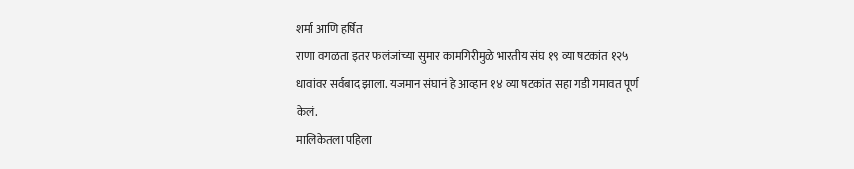शर्मा आणि हर्षित
राणा वगळता इतर फलंजांच्या सुमार कामगिरीमुळे भारतीय संघ १९ व्या षटकांत १२५
धावांवर सर्वबाद झाला. यजमान संघानं हे आव्हान १४ व्या षटकांत सहा गडी गमावत पूर्ण
केलं.
मालिकेतला पहिला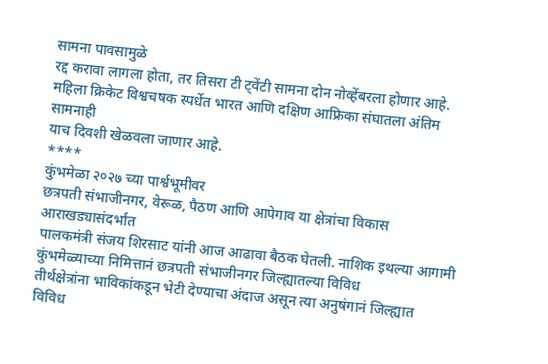सामना पावसामुळे
रद्द करावा लागला होता, तर तिसरा टी ट्वेंटी सामना दोन नोव्हेंबरला होणार आहे.
महिला क्रिकेट विश्वचषक स्पर्धेत भारत आणि दक्षिण आफ्रिका संघातला अंतिम सामनाही
याच दिवशी खेळवला जाणार आहे.
****
कुंभमेळा २०२७ च्या पार्श्वभूमीवर
छत्रपती संभाजीनगर, वेरूळ, पैठण आणि आपेगाव या क्षेत्रांचा विकास आराखड्यासंदर्भात
पालकमंत्री संजय शिरसाट यांनी आज आढावा बैठक घेतली. नाशिक इथल्या आगामी
कुंभमेळ्याच्या निमित्तानं छत्रपती संभाजीनगर जिल्ह्यातल्या विविध
तीर्थक्षेत्रांना भाविकांकडून भेटी देण्याचा अंदाज असून त्या अनुषंगानं जिल्ह्यात
विविध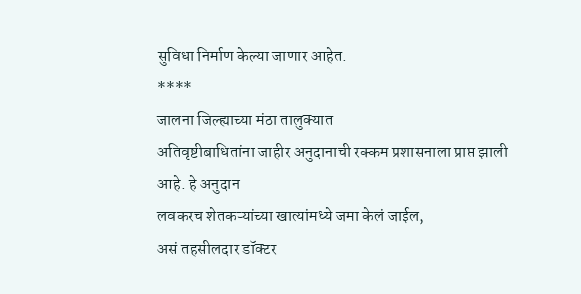सुविधा निर्माण केल्या जाणार आहेत.
****
जालना जिल्ह्याच्या मंठा तालुक्यात
अतिवृष्टीबाधितांना जाहीर अनुदानाची रक्कम प्रशासनाला प्राप्त झाली आहे. हे अनुदान
लवकरच शेतकऱ्यांच्या खात्यांमध्ये जमा केलं जाईल,
असं तहसीलदार डॉक्टर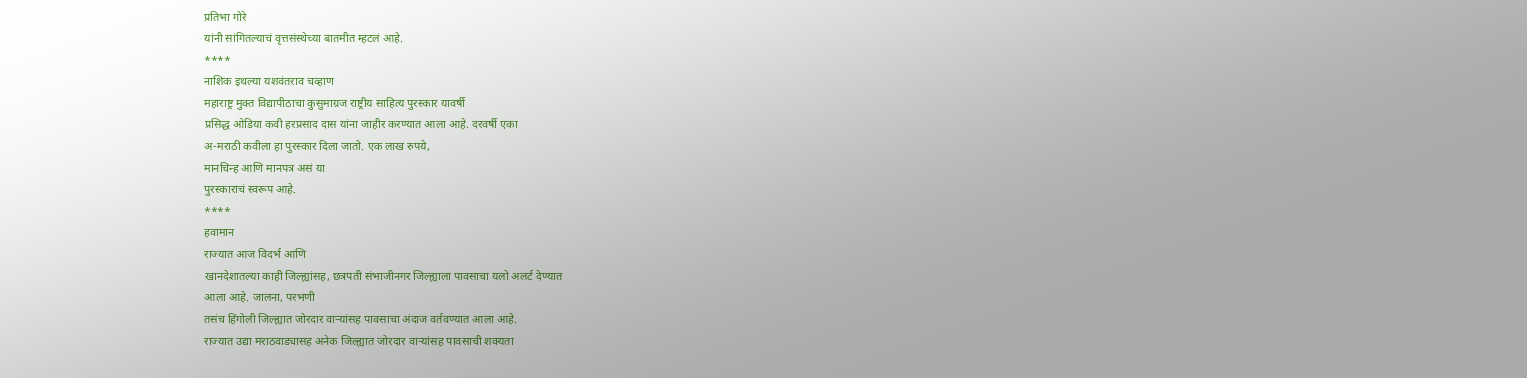प्रतिभा गोरे
यांनी सांगितल्याचं वृत्तसंस्थेच्या बातमीत म्हटलं आहे.
****
नाशिक इथल्या यशवंतराव चव्हाण
महाराष्ट्र मुक्त विद्यापीठाचा कुसुमाग्रज राष्ट्रीय साहित्य पुरस्कार यावर्षी
प्रसिद्ध ओडिया कवी हरप्रसाद दास यांना जाहीर करण्यात आला आहे. दरवर्षी एका
अ-मराठी कवीला हा पुरस्कार दिला जातो. एक लाख रुपये,
मानचिन्ह आणि मानपत्र असं या
पुरस्काराचं स्वरूप आहे.
****
हवामान
राज्यात आज विदर्भ आणि
खानदेशातल्या काही जिल्ह्यांसह, छत्रपती संभाजीनगर जिल्ह्याला पावसाचा यलो अलर्ट देण्यात
आला आहे. जालना, परभणी
तसंच हिंगोली जिल्ह्यात जोरदार वाऱ्यांसह पावसाचा अंदाज वर्तवण्यात आला आहे.
राज्यात उद्या मराठवाड्यासह अनेक जिल्ह्यात जोरदार वाऱ्यांसह पावसाची शक्यता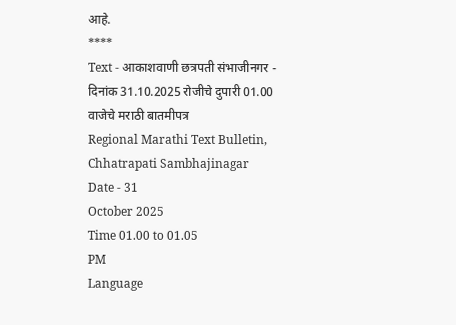आहे.
****
Text - आकाशवाणी छत्रपती संभाजीनगर - दिनांक 31.10.2025 रोजीचे दुपारी 01.00 वाजेचे मराठी बातमीपत्र
Regional Marathi Text Bulletin, Chhatrapati Sambhajinagar
Date - 31
October 2025
Time 01.00 to 01.05
PM
Language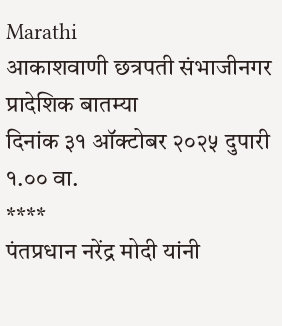Marathi
आकाशवाणी छत्रपती संभाजीनगर
प्रादेशिक बातम्या
दिनांक ३१ ऑक्टोबर २०२५ दुपारी १.०० वा.
****
पंतप्रधान नरेंद्र मोदी यांनी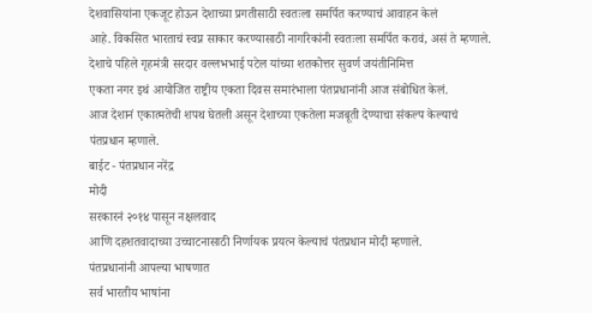देशवासियांना एकजूट होऊन देशाच्या प्रगतीसाठी स्वतःला समर्पित करण्याचं आवाहन केलं
आहे. विकसित भारताचं स्वप्न साकार करण्यासाठी नागरिकांनी स्वतःला समर्पित करावं, असं ते म्हणाले.
देशाचे पहिले गृहमंत्री सरदार वल्लभभाई पटेल यांच्या शतकोत्तर सुवर्ण जयंतीनिमित्त
एकता नगर इथं आयोजित राष्ट्रीय एकता दिवस समारंभाला पंतप्रधानांनी आज संबोधित केलं.
आज देशानं एकात्मतेची शपथ घेतली असून देशाच्या एकतेला मजबूती देण्याचा संकल्प केल्याचं
पंतप्रधान म्हणाले.
बाईट - पंतप्रधान नरेंद्र
मोदी
सरकारनं २०१४ पासून नक्षलवाद
आणि दहशतवादाच्या उच्चाटनासाठी निर्णायक प्रयत्न केल्याचं पंतप्रधान मोदी म्हणाले.
पंतप्रधानांनी आपल्या भाषणात
सर्व भारतीय भाषांना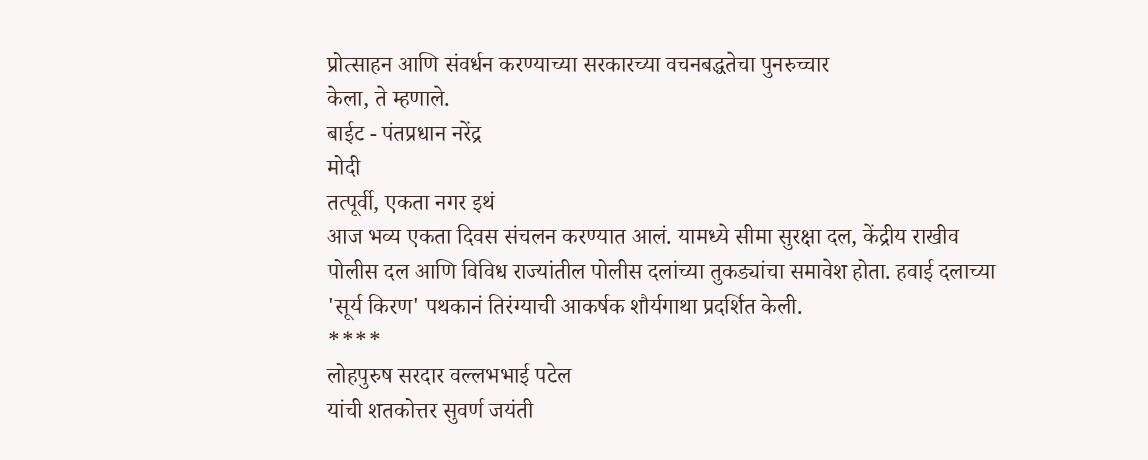प्रोत्साहन आणि संवर्धन करण्याच्या सरकारच्या वचनबद्धतेचा पुनरुच्चार
केला, ते म्हणाले.
बाईट - पंतप्रधान नरेंद्र
मोदी
तत्पूर्वी, एकता नगर इथं
आज भव्य एकता दिवस संचलन करण्यात आलं. यामध्ये सीमा सुरक्षा दल, केंद्रीय राखीव
पोलीस दल आणि विविध राज्यांतील पोलीस दलांच्या तुकड्यांचा समावेश होता. हवाई दलाच्या
'सूर्य किरण' पथकानं तिरंग्याची आकर्षक शौर्यगाथा प्रदर्शित केली.
****
लोहपुरुष सरदार वल्लभभाई पटेल
यांची शतकोत्तर सुवर्ण जयंती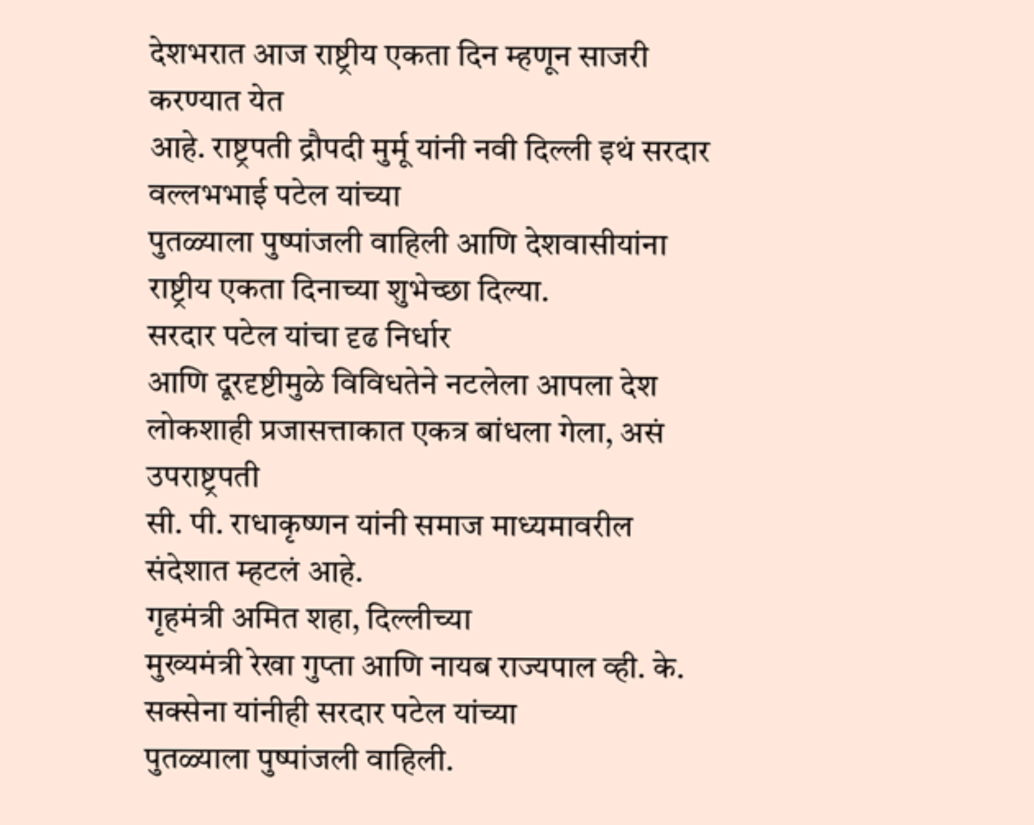देशभरात आज राष्ट्रीय एकता दिन म्हणून साजरी करण्यात येत
आहे. राष्ट्रपती द्रौपदी मुर्मू यांनी नवी दिल्ली इथं सरदार वल्लभभाई पटेल यांच्या
पुतळ्याला पुष्पांजली वाहिली आणि देशवासीयांना राष्ट्रीय एकता दिनाच्या शुभेच्छा दिल्या.
सरदार पटेल यांचा दृढ निर्धार
आणि दूरदृष्टीमुळे विविधतेने नटलेला आपला देश लोकशाही प्रजासत्ताकात एकत्र बांधला गेला, असं उपराष्ट्रपती
सी. पी. राधाकृष्णन यांनी समाज माध्यमावरील संदेशात म्हटलं आहे.
गृहमंत्री अमित शहा, दिल्लीच्या
मुख्यमंत्री रेखा गुप्ता आणि नायब राज्यपाल व्ही. के. सक्सेना यांनीही सरदार पटेल यांच्या
पुतळ्याला पुष्पांजली वाहिली.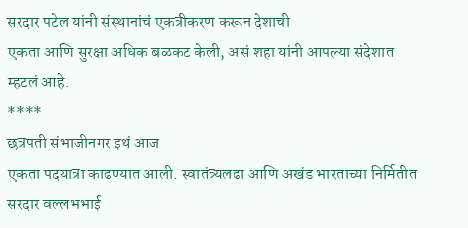सरदार पटेल यांनी संस्थानांचं एकत्रीकरण करून देशाची
एकता आणि सुरक्षा अधिक बळकट केली, असं शहा यांनी आपल्या संदेशात म्हटलं आहे.
****
छत्रपती संभाजीनगर इथं आज
एकता पदयात्रा काढण्यात आली. स्वातंत्र्यलढा आणि अखंड भारताच्या निर्मितीत सरदार वल्लभभाई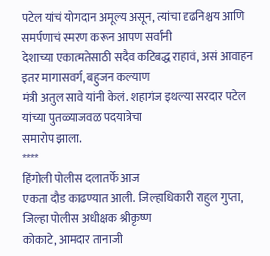पटेल यांचं योगदान अमूल्य असून, त्यांचा दृढनिश्चय आणि समर्पणाचं स्मरण करून आपण सर्वांनी
देशाच्या एकात्मतेसाठी सदैव कटिबद्ध राहावं, असं आवाहन इतर मागासवर्ग, बहुजन कल्याण
मंत्री अतुल सावे यांनी केलं. शहागंज इथल्या सरदार पटेल यांच्या पुतळ्याजवळ पदयात्रेचा
समारोप झाला.
****
हिंगोली पोलीस दलातर्फे आज
एकता दौड काढण्यात आली. जिल्हाधिकारी राहुल गुप्ता, जिल्हा पोलीस अधीक्षक श्रीकृष्ण
कोकाटे, आमदार तानाजी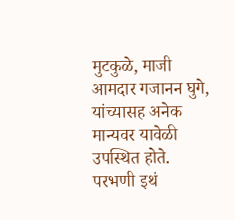मुटकुळे, माजी आमदार गजानन घुगे, यांच्यासह अनेक मान्यवर यावेळी
उपस्थित होते.
परभणी इथं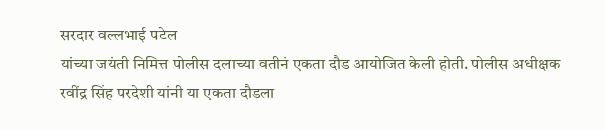सरदार वल्लभाई पटेल
यांच्या जयंती निमित्त पोलीस दलाच्या वतीनं एकता दौड आयोजित केली होती. पोलीस अधीक्षक
रवींद्र सिंह परदेशी यांनी या एकता दौडला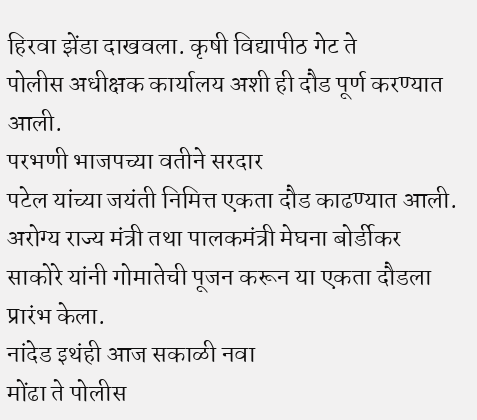हिरवा झेंडा दाखवला. कृषी विद्यापीठ गेट ते
पोलीस अधीक्षक कार्यालय अशी ही दौड पूर्ण करण्यात आली.
परभणी भाजपच्या वतीने सरदार
पटेल यांच्या जयंती निमित्त एकता दौड काढण्यात आली. अरोग्य राज्य मंत्री तथा पालकमंत्री मेघना बोर्डीकर
साकोरे यांनी गोमातेची पूजन करून या एकता दौडला प्रारंभ केला.
नांदेड इथंही आज सकाळी नवा
मोंढा ते पोलीस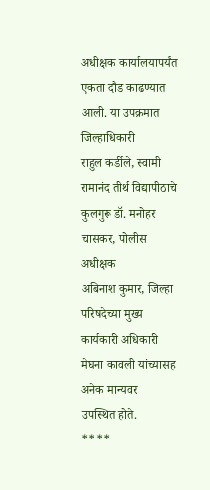अधीक्षक कार्यालयापर्यंत एकता दौड काढण्यात आली. या उपक्रमात जिल्हाधिकारी
राहुल कर्डीले, स्वामी रामानंद तीर्थ विद्यापीठाचे कुलगुरू डॉ. मनोहर चासकर, पोलीस अधीक्षक
अबिनाश कुमार, जिल्हा परिषदेच्या मुख्य कार्यकारी अधिकारी मेघना कावली यांच्यासह अनेक मान्यवर
उपस्थित होते.
****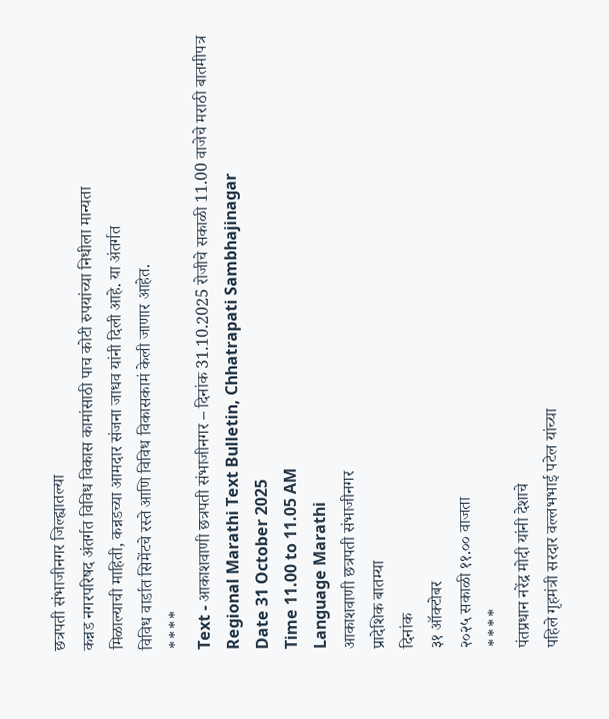छत्रपती संभाजीनगर जिल्ह्यातल्या
कन्नड नगरपरिषद अंतर्गत विविध विकास कामांसाठी पाच कोटी रुपयांच्या निधीला मान्यता
मिळाल्याची माहिती, कन्नडच्या आमदार संजना जाधव यांनी दिली आहे. या अंतर्गत
विविध वार्डात सिमेंटचे रस्ते आणि विविध विकासकामं केली जाणार आहेत.
****
Text - आकाशवाणी छत्रपती संभाजीनगर – दिनांक 31.10.2025 रोजीचे सकाळी 11.00 वाजेचे मराठी बातमीपत्र
Regional Marathi Text Bulletin, Chhatrapati Sambhajinagar
Date 31 October 2025
Time 11.00 to 11.05 AM
Language Marathi
आकाशवाणी छत्रपती संभाजीनगर
प्रादेशिक बातम्या
दिनांक
३१ ऑक्टोबर
२०२५ सकाळी ११.०० वाजता
****
पंतप्रधान नरेंद्र मोदी यांनी देशाचे
पहिले गृहमंत्री सरदार वल्लभभाई पटेल यांच्या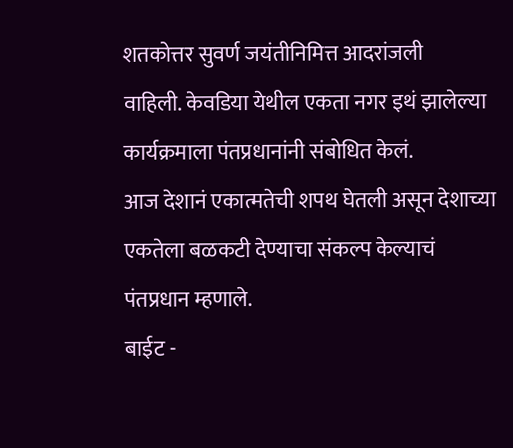शतकोत्तर सुवर्ण जयंतीनिमित्त आदरांजली
वाहिली. केवडिया येथील एकता नगर इथं झालेल्या कार्यक्रमाला पंतप्रधानांनी संबोधित केलं.
आज देशानं एकात्मतेची शपथ घेतली असून देशाच्या एकतेला बळकटी देण्याचा संकल्प केल्याचं
पंतप्रधान म्हणाले.
बाईट -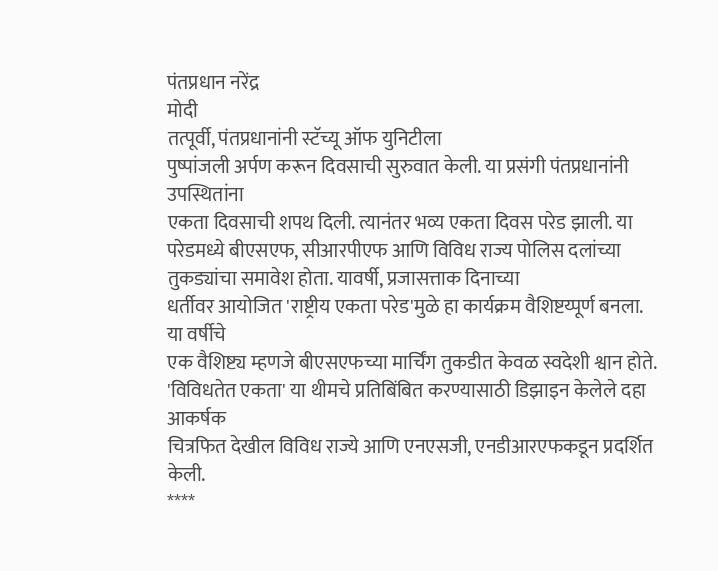पंतप्रधान नरेंद्र
मोदी
तत्पूर्वी, पंतप्रधानांनी स्टॅच्यू ऑफ युनिटीला
पुष्पांजली अर्पण करून दिवसाची सुरुवात केली. या प्रसंगी पंतप्रधानांनी उपस्थितांना
एकता दिवसाची शपथ दिली. त्यानंतर भव्य एकता दिवस परेड झाली. या परेडमध्ये बीएसएफ, सीआरपीएफ आणि विविध राज्य पोलिस दलांच्या
तुकड्यांचा समावेश होता. यावर्षी, प्रजासत्ताक दिनाच्या
धर्तीवर आयोजित 'राष्ट्रीय एकता परेड'मुळे हा कार्यक्रम वैशिष्टय्पूर्ण बनला. या वर्षीचे
एक वैशिष्ट्य म्हणजे बीएसएफच्या मार्चिंग तुकडीत केवळ स्वदेशी श्वान होते. 'विविधतेत एकता' या थीमचे प्रतिबिंबित करण्यासाठी डिझाइन केलेले दहा आकर्षक
चित्रफित देखील विविध राज्ये आणि एनएसजी, एनडीआरएफकडून प्रदर्शित केली.
****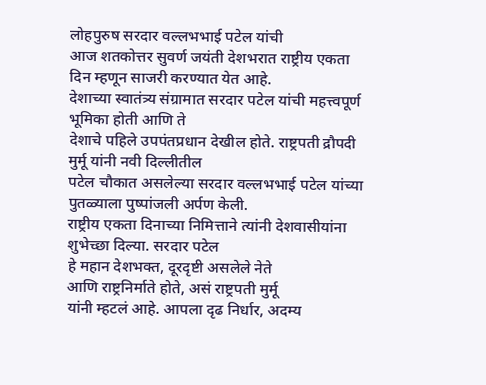लोहपुरुष सरदार वल्लभभाई पटेल यांची
आज शतकोत्तर सुवर्ण जयंती देशभरात राष्ट्रीय एकता दिन म्हणून साजरी करण्यात येत आहे.
देशाच्या स्वातंत्र्य संग्रामात सरदार पटेल यांची महत्त्वपूर्ण भूमिका होती आणि ते
देशाचे पहिले उपपंतप्रधान देखील होते. राष्ट्रपती द्रौपदी मुर्मू यांनी नवी दिल्लीतील
पटेल चौकात असलेल्या सरदार वल्लभभाई पटेल यांच्या पुतळ्याला पुष्पांजली अर्पण केली.
राष्ट्रीय एकता दिनाच्या निमित्ताने त्यांनी देशवासीयांना शुभेच्छा दिल्या. सरदार पटेल
हे महान देशभक्त, दूरदृष्टी असलेले नेते
आणि राष्ट्रनिर्माते होते, असं राष्ट्रपती मुर्मू
यांनी म्हटलं आहे. आपला दृढ निर्धार, अदम्य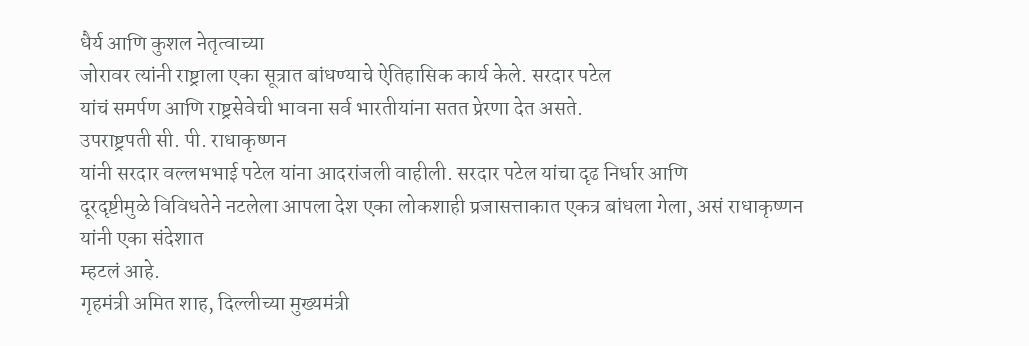धैर्य आणि कुशल नेतृत्वाच्या
जोरावर त्यांनी राष्ट्राला एका सूत्रात बांधण्याचे ऐतिहासिक कार्य केले. सरदार पटेल
यांचं समर्पण आणि राष्ट्रसेवेची भावना सर्व भारतीयांना सतत प्रेरणा देत असते.
उपराष्ट्रपती सी. पी. राधाकृष्णन
यांनी सरदार वल्लभभाई पटेल यांना आदरांजली वाहीली. सरदार पटेल यांचा दृढ निर्धार आणि
दूरदृष्टीमुळे विविधतेने नटलेला आपला देश एका लोकशाही प्रजासत्ताकात एकत्र बांधला गेला, असं राधाकृष्णन यांनी एका संदेशात
म्हटलं आहे.
गृहमंत्री अमित शाह, दिल्लीच्या मुख्यमंत्री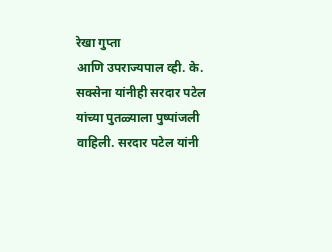रेखा गुप्ता
आणि उपराज्यपाल व्ही. के. सक्सेना यांनीही सरदार पटेल यांच्या पुतळ्याला पुष्पांजली
वाहिली. सरदार पटेल यांनी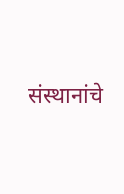संस्थानांचे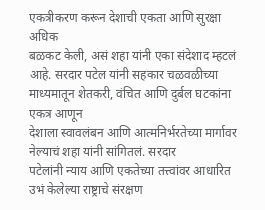एकत्रीकरण करून देशाची एकता आणि सुरक्षा अधिक
बळकट केली, असं शहा यांनी एका संदेशाद म्हटलं
आहे. सरदार पटेल यांनी सहकार चळवळीच्या माध्यमातून शेतकरी, वंचित आणि दुर्बल घटकांना एकत्र आणून
देशाला स्वावलंबन आणि आत्मनिर्भरतेच्या मार्गावर नेल्याचं शहा यांनी सांगितलं. सरदार
पटेलांनी न्याय आणि एकतेच्या तत्त्वांवर आधारित उभं केलेल्या राष्ट्राचे संरक्षण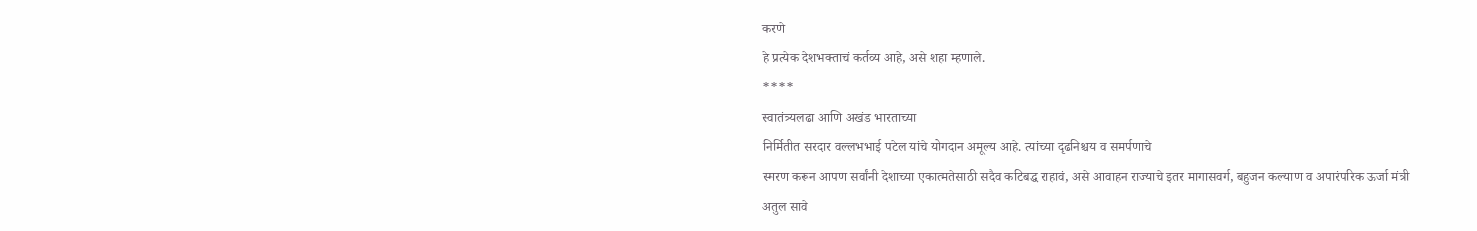करणे
हे प्रत्येक देशभक्ताचं कर्तव्य आहे, असे शहा म्हणाले.
****
स्वातंत्र्यलढा आणि अखंड भारताच्या
निर्मितीत सरदार वल्लभभाई पटेल यांचे योगदान अमूल्य आहे. त्यांच्या दृढनिश्चय व समर्पणाचे
स्मरण करून आपण सर्वांनी देशाच्या एकात्मतेसाठी सदैव कटिबद्ध राहावं, असे आवाहन राज्याचे इतर मागासवर्ग, बहुजन कल्याण व अपारंपरिक ऊर्जा मंत्री
अतुल सावे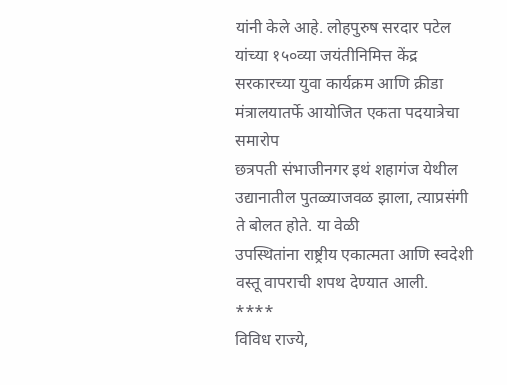यांनी केले आहे. लोहपुरुष सरदार पटेल यांच्या १५०व्या जयंतीनिमित्त केंद्र
सरकारच्या युवा कार्यक्रम आणि क्रीडा मंत्रालयातर्फे आयोजित एकता पदयात्रेचा समारोप
छत्रपती संभाजीनगर इथं शहागंज येथील उद्यानातील पुतळ्याजवळ झाला, त्याप्रसंगी ते बोलत होते. या वेळी
उपस्थितांना राष्ट्रीय एकात्मता आणि स्वदेशी वस्तू वापराची शपथ देण्यात आली.
****
विविध राज्ये,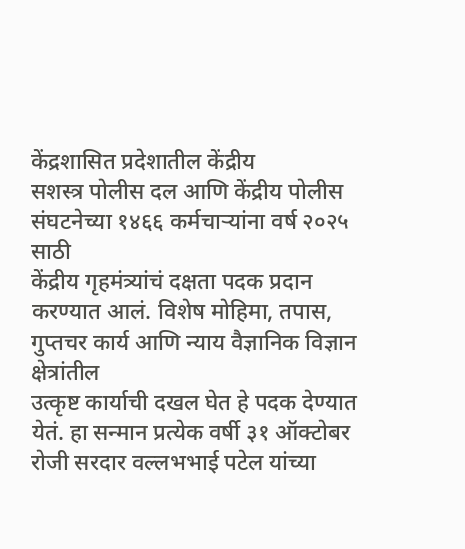केंद्रशासित प्रदेशातील केंद्रीय
सशस्त्र पोलीस दल आणि केंद्रीय पोलीस संघटनेच्या १४६६ कर्मचाऱ्यांना वर्ष २०२५ साठी
केंद्रीय गृहमंत्र्यांचं दक्षता पदक प्रदान करण्यात आलं. विशेष मोहिमा, तपास, गुप्तचर कार्य आणि न्याय वैज्ञानिक विज्ञान क्षेत्रांतील
उत्कृष्ट कार्याची दखल घेत हे पदक देण्यात येतं. हा सन्मान प्रत्येक वर्षी ३१ ऑक्टोबर
रोजी सरदार वल्लभभाई पटेल यांच्या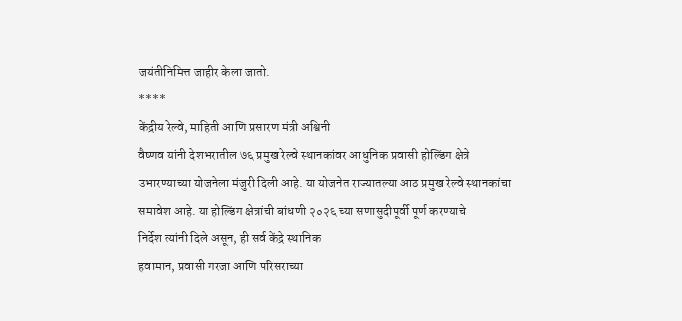जयंतीनिमित्त जाहीर केला जातो.
****
केंद्रीय रेल्वे, माहिती आणि प्रसारण मंत्री अश्विनी
वैष्णव यांनी देशभरातील ७६ प्रमुख रेल्वे स्थानकांवर आधुनिक प्रवासी होल्डिंग क्षेत्रे
उभारण्याच्या योजनेला मंजुरी दिली आहे. या योजनेत राज्यातल्या आठ प्रमुख रेल्वे स्थानकांचा
समावेश आहे. या होल्डिंग क्षेत्रांची बांधणी २०२६ च्या सणासुदीपूर्वी पूर्ण करण्याचे
निर्देश त्यांनी दिले असून, ही सर्व केंद्रे स्थानिक
हवामान, प्रवासी गरजा आणि परिसराच्या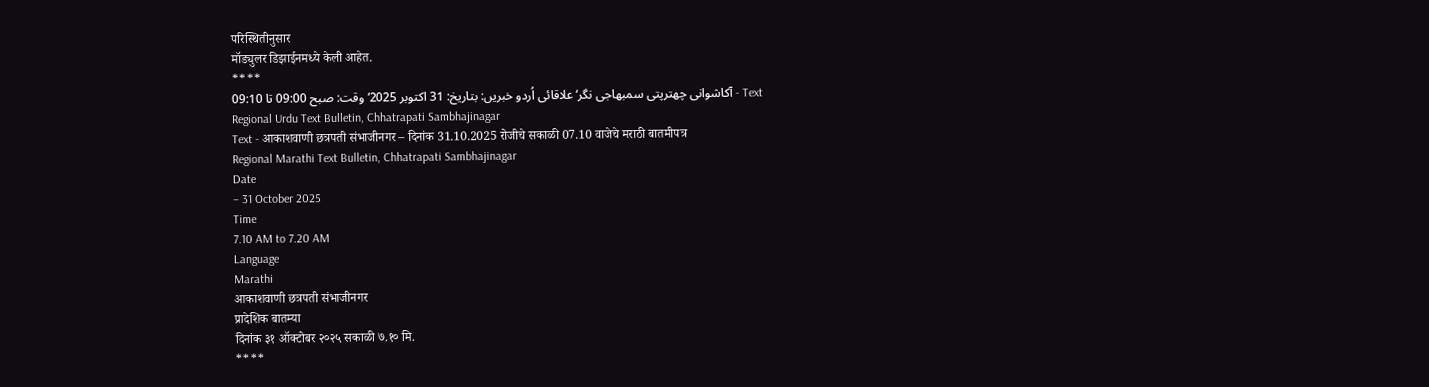परिस्थितीनुसार
मॉड्युलर डिझाईनमध्ये केली आहेत.
****
Text - آکاشوانی چھترپتی سمبھاجی نگر‘علاقائی اُردو خبریں: بتاریخ: 31 اکتوبر 2025‘ وقت: صبح 09:00 تا 09:10
Regional Urdu Text Bulletin, Chhatrapati Sambhajinagar
Text - आकाशवाणी छत्रपती संभाजीनगर – दिनांक 31.10.2025 रोजीचे सकाळी 07.10 वाजेचे मराठी बातमीपत्र
Regional Marathi Text Bulletin, Chhatrapati Sambhajinagar
Date
– 31 October 2025
Time
7.10 AM to 7.20 AM
Language
Marathi
आकाशवाणी छत्रपती संभाजीनगर
प्रादेशिक बातम्या
दिनांक ३१ ऑक्टोबर २०२५ सकाळी ७.१० मि.
****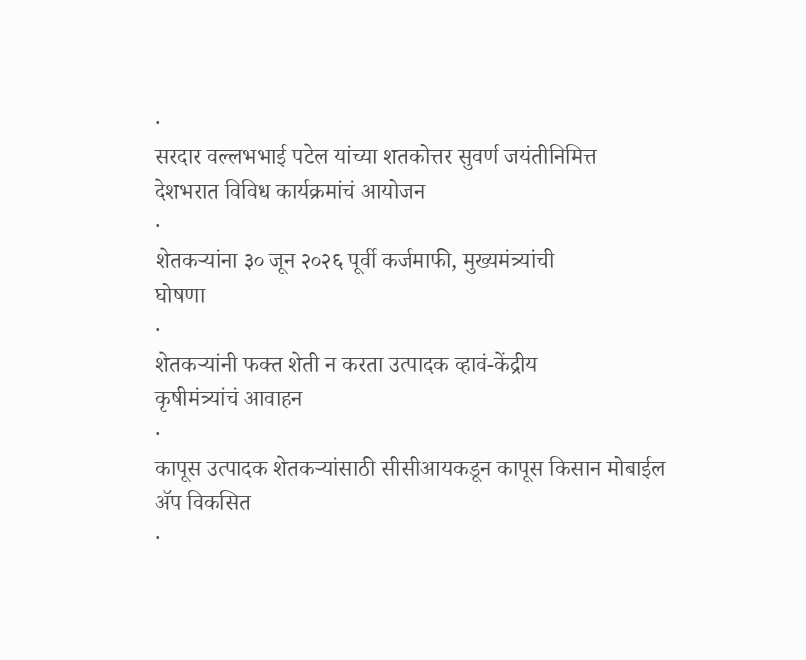·
सरदार वल्लभभाई पटेल यांच्या शतकोत्तर सुवर्ण जयंतीनिमित्त
देशभरात विविध कार्यक्रमांचं आयोजन
·
शेतकऱ्यांना ३० जून २०२६ पूर्वी कर्जमाफी, मुख्यमंत्र्यांची
घोषणा
·
शेतकऱ्यांनी फक्त शेती न करता उत्पादक व्हावं-केंद्रीय
कृषीमंत्र्यांचं आवाहन
·
कापूस उत्पादक शेतकऱ्यांसाठी सीसीआयकडून कापूस किसान मोबाईल
ॲप विकसित
·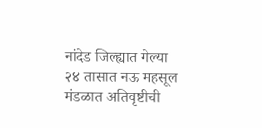नांदेड जिल्ह्यात गेल्या २४ तासात नऊ महसूल मंडळात अतिवृष्टीची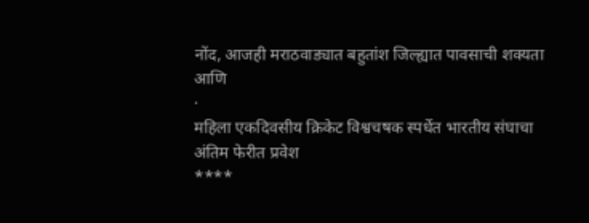नोंद, आजही मराठवाड्यात बहुतांश जिल्ह्यात पावसाची शक्यता
आणि
·
महिला एकदिवसीय क्रिकेट विश्वचषक स्पर्धेत भारतीय संघाचा
अंतिम फेरीत प्रवेश
****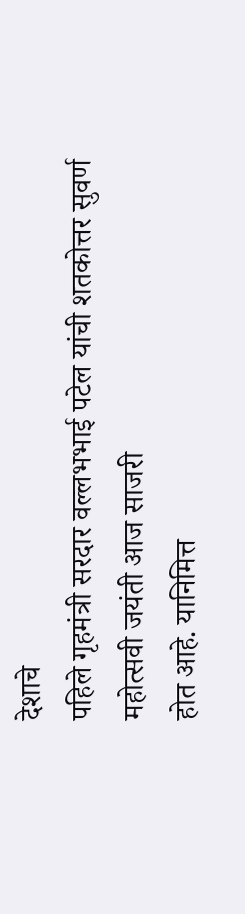देशाचे
पहिले गृहमंत्री सरदार वल्लभभाई पटेल यांची शतकोत्तर सुवर्ण महोत्सवी जयंती आज साजरी
होत आहे. यानिमित्त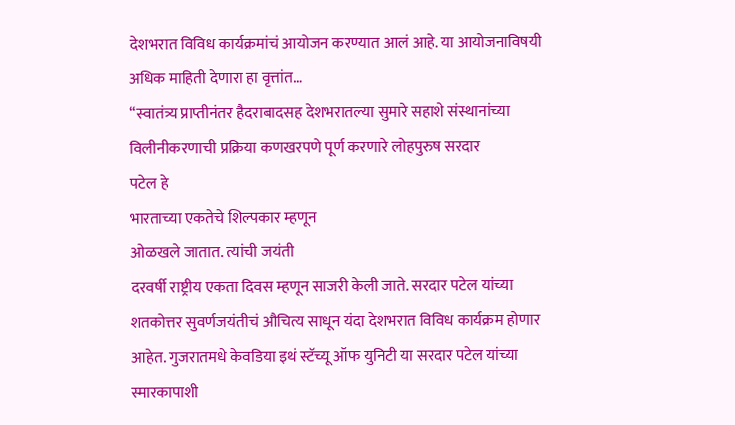देशभरात विविध कार्यक्रमांचं आयोजन करण्यात आलं आहे. या आयोजनाविषयी
अधिक माहिती देणारा हा वृत्तांत…
‘‘स्वातंत्र्य प्राप्तीनंतर हैदराबादसह देशभरातल्या सुमारे सहाशे संस्थानांच्या विलीनीकरणाची प्रक्रिया कणखरपणे पूर्ण करणारे लोहपुरुष सरदार
पटेल हे
भारताच्या एकतेचे शिल्पकार म्हणून
ओळखले जातात. त्यांची जयंती
दरवर्षी राष्ट्रीय एकता दिवस म्हणून साजरी केली जाते. सरदार पटेल यांच्या शतकोत्तर सुवर्णजयंतीचं औचित्य साधून यंदा देशभरात विविध कार्यक्रम होणार
आहेत. गुजरातमधे केवडिया इथं स्टॅच्यू ऑफ युनिटी या सरदार पटेल यांच्या
स्मारकापाशी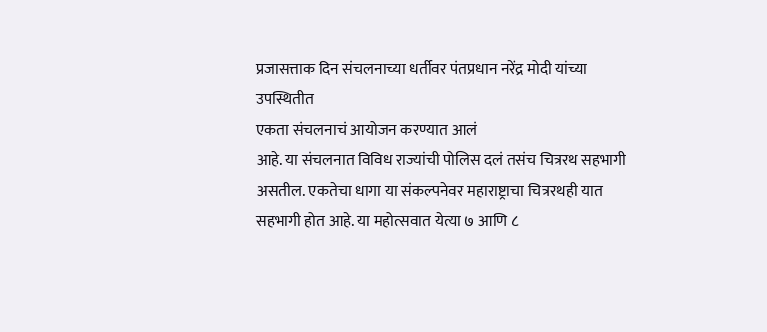प्रजासत्ताक दिन संचलनाच्या धर्तीवर पंतप्रधान नरेंद्र मोदी यांच्या
उपस्थितीत
एकता संचलनाचं आयोजन करण्यात आलं
आहे. या संचलनात विविध राज्यांची पोलिस दलं तसंच चित्ररथ सहभागी असतील. एकतेचा धागा या संकल्पनेवर महाराष्ट्राचा चित्ररथही यात सहभागी होत आहे. या महोत्सवात येत्या ७ आणि ८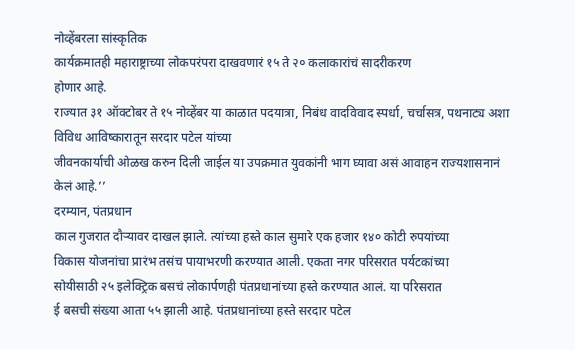नोव्हेंबरला सांस्कृतिक
कार्यक्रमातही महाराष्ट्राच्या लोकपरंपरा दाखवणारं १५ ते २० कलाकारांचं सादरीकरण
होणार आहे.
राज्यात ३१ ऑक्टोबर ते १५ नोव्हेंबर या काळात पदयात्रा, निबंध वादविवाद स्पर्धा, चर्चासत्र, पथनाट्य अशा विविध आविष्कारातून सरदार पटेल यांच्या
जीवनकार्याची ओळख करुन दिली जाईल या उपक्रमात युवकांनी भाग घ्यावा असं आवाहन राज्यशासनानं केलं आहे.’’
दरम्यान, पंतप्रधान
काल गुजरात दौऱ्यावर दाखल झाले. त्यांच्या हस्ते काल सुमारे एक हजार १४० कोटी रुपयांच्या
विकास योजनांचा प्रारंभ तसंच पायाभरणी करण्यात आली. एकता नगर परिसरात पर्यटकांच्या
सोयीसाठी २५ इलेक्ट्रिक बसचं लोकार्पणही पंतप्रधानांच्या हस्ते करण्यात आलं. या परिसरात
ई बसची संख्या आता ५५ झाली आहे. पंतप्रधानांच्या हस्ते सरदार पटेल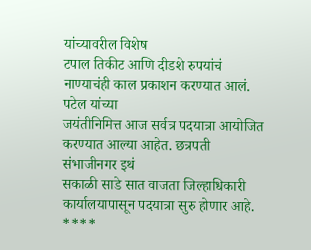यांच्यावरील विशेष
टपाल तिकीट आणि दीडशे रुपयांचं नाण्याचंही काल प्रकाशन करण्यात आलं.
पटेल यांच्या
जयंतीनिमित्त आज सर्वत्र पदयात्रा आयोजित करण्यात आल्या आहेत. छत्रपती संभाजीनगर इथं
सकाळी साडे सात वाजता जिल्हाधिकारी कार्यालयापासून पदयात्रा सुरु होणार आहे.
****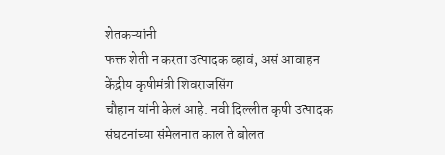शेतकऱ्यांनी
फक्त शेती न करता उत्पादक व्हावं, असं आवाहन केंद्रीय कृषीमंत्री शिवराजसिंग
चौहान यांनी केलं आहे. नवी दिल्लीत कृषी उत्पादक संघटनांच्या संमेलनात काल ते बोलत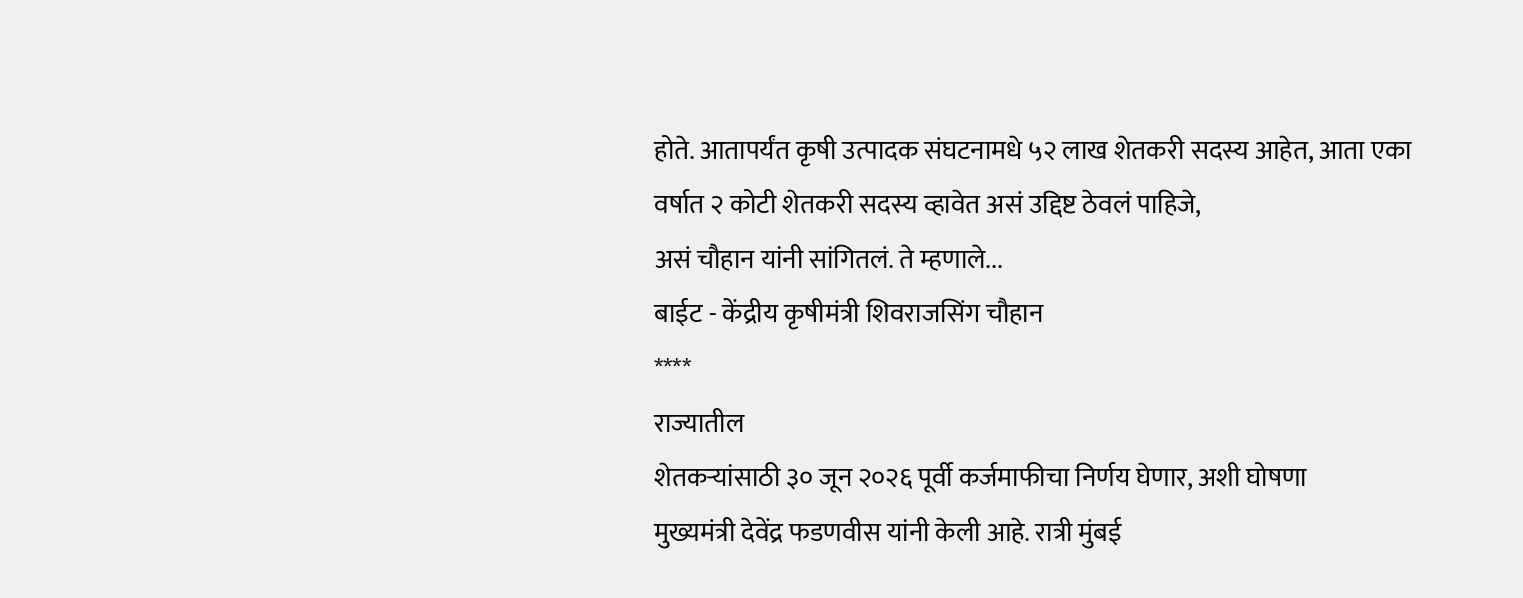होते. आतापर्यंत कृषी उत्पादक संघटनामधे ५२ लाख शेतकरी सदस्य आहेत, आता एका वर्षात २ कोटी शेतकरी सदस्य व्हावेत असं उद्दिष्ट ठेवलं पाहिजे,
असं चौहान यांनी सांगितलं. ते म्हणाले...
बाईट - केंद्रीय कृषीमंत्री शिवराजसिंग चौहान
****
राज्यातील
शेतकऱ्यांसाठी ३० जून २०२६ पूर्वी कर्जमाफीचा निर्णय घेणार, अशी घोषणा
मुख्यमंत्री देवेंद्र फडणवीस यांनी केली आहे. रात्री मुंबई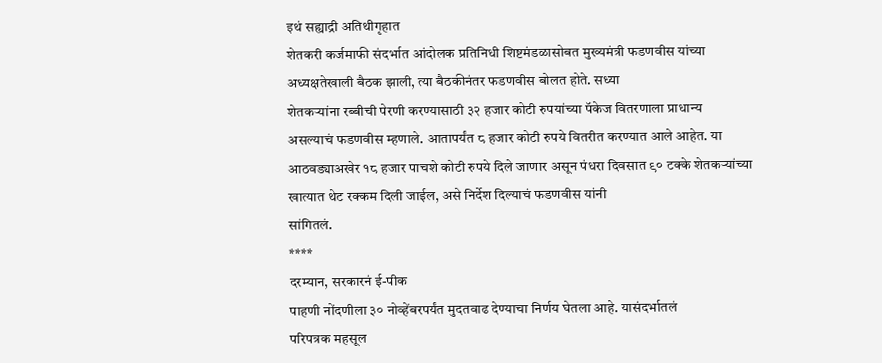इथं सह्याद्री अतिथीगृहात
शेतकरी कर्जमाफी संदर्भात आंदोलक प्रतिनिधी शिष्टमंडळासोबत मुख्यमंत्री फडणवीस यांच्या
अध्यक्षतेखाली बैठक झाली, त्या बैठकीनंतर फडणवीस बोलत होते. सध्या
शेतकऱ्यांना रब्बीची पेरणी करण्यासाठी ३२ हजार कोटी रुपयांच्या पॅकेज वितरणाला प्राधान्य
असल्याचं फडणवीस म्हणाले. आतापर्यंत ८ हजार कोटी रुपये वितरीत करण्यात आले आहेत. या
आठवड्याअखेर १८ हजार पाचशे कोटी रुपये दिले जाणार असून पंधरा दिवसात ९० टक्के शेतकऱ्यांच्या
खात्यात थेट रक्कम दिली जाईल, असे निर्देश दिल्याचं फडणवीस यांनी
सांगितलं.
****
दरम्यान, सरकारनं ई-पीक
पाहणी नोंदणीला ३० नोव्हेंबरपर्यंत मुदतवाढ देण्याचा निर्णय घेतला आहे. यासंदर्भातलं
परिपत्रक महसूल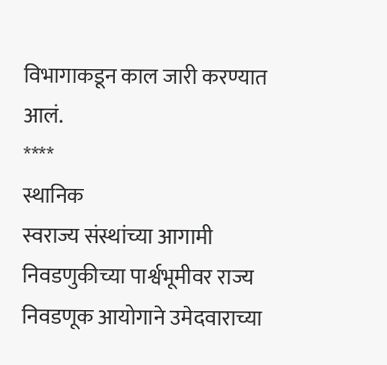विभागाकडून काल जारी करण्यात आलं.
****
स्थानिक
स्वराज्य संस्थांच्या आगामी निवडणुकीच्या पार्श्वभूमीवर राज्य निवडणूक आयोगाने उमेदवाराच्या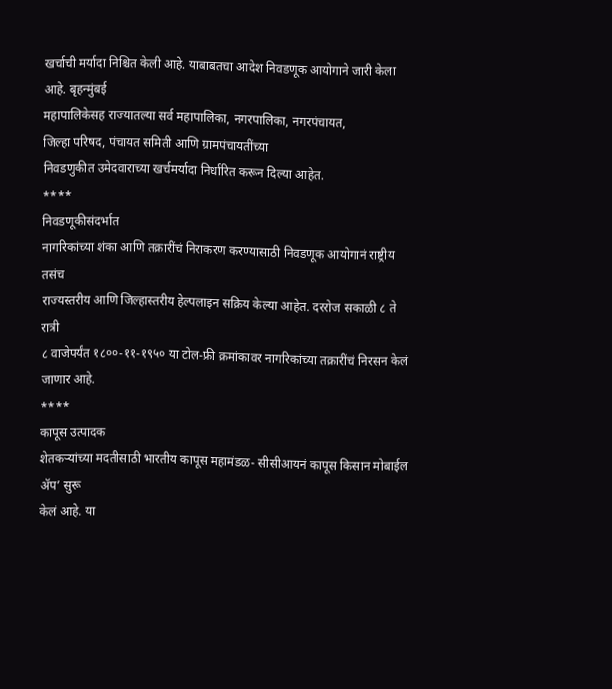खर्चाची मर्यादा निश्चित केली आहे. याबाबतचा आदेश निवडणूक आयोगाने जारी केला आहे. बृहन्मुंबई
महापालिकेसह राज्यातल्या सर्व महापालिका, नगरपालिका, नगरपंचायत,
जिल्हा परिषद, पंचायत समिती आणि ग्रामपंचायतींच्या
निवडणुकीत उमेदवाराच्या खर्चमर्यादा निर्धारित करून दिल्या आहेत.
****
निवडणूकीसंदर्भात
नागरिकांच्या शंका आणि तक्रारींचं निराकरण करण्यासाठी निवडणूक आयोगानं राष्ट्रीय तसंच
राज्यस्तरीय आणि जिल्हास्तरीय हेल्पलाइन सक्रिय केल्या आहेत. दररोज सकाळी ८ ते रात्री
८ वाजेपर्यंत १८००-११-१९५० या टोल-फ्री क्रमांकावर नागरिकांच्या तक्रारींचं निरसन केलं
जाणार आहे.
****
कापूस उत्पादक
शेतकऱ्यांच्या मदतीसाठी भारतीय कापूस महामंडळ- सीसीआयनं कापूस किसान मोबाईल ॲप’ सुरू
केलं आहे. या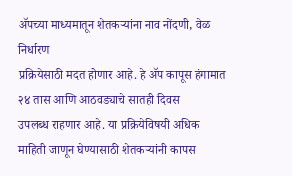ॲपच्या माध्यमातून शेतकऱ्यांना नाव नोंदणी, वेळ निर्धारण
प्रक्रियेसाठी मदत होणार आहे. हे ॲप कापूस हंगामात २४ तास आणि आठवड्याचे सातही दिवस
उपलब्ध राहणार आहे. या प्रक्रियेविषयी अधिक माहिती जाणून घेण्यासाठी शेतकऱ्यांनी कापस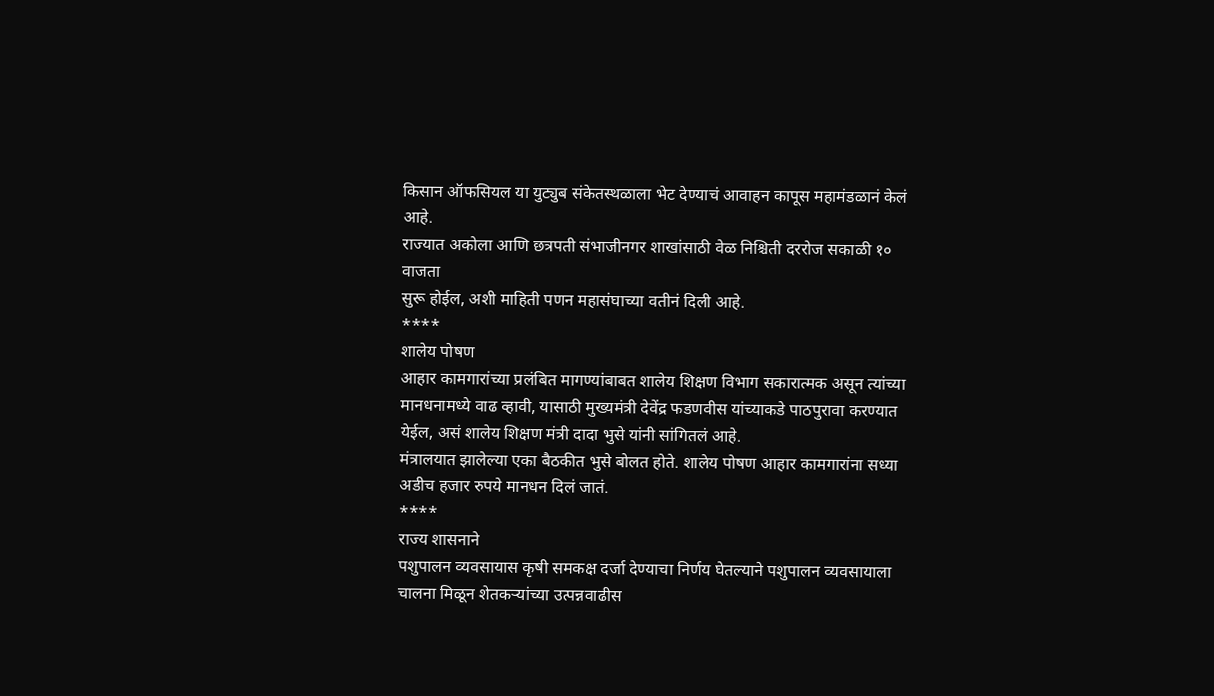किसान ऑफसियल या युट्युब संकेतस्थळाला भेट देण्याचं आवाहन कापूस महामंडळानं केलं आहे.
राज्यात अकोला आणि छत्रपती संभाजीनगर शाखांसाठी वेळ निश्चिती दररोज सकाळी १० वाजता
सुरू होईल, अशी माहिती पणन महासंघाच्या वतीनं दिली आहे.
****
शालेय पोषण
आहार कामगारांच्या प्रलंबित मागण्यांबाबत शालेय शिक्षण विभाग सकारात्मक असून त्यांच्या
मानधनामध्ये वाढ व्हावी, यासाठी मुख्यमंत्री देवेंद्र फडणवीस यांच्याकडे पाठपुरावा करण्यात
येईल, असं शालेय शिक्षण मंत्री दादा भुसे यांनी सांगितलं आहे.
मंत्रालयात झालेल्या एका बैठकीत भुसे बोलत होते. शालेय पोषण आहार कामगारांना सध्या
अडीच हजार रुपये मानधन दिलं जातं.
****
राज्य शासनाने
पशुपालन व्यवसायास कृषी समकक्ष दर्जा देण्याचा निर्णय घेतल्याने पशुपालन व्यवसायाला
चालना मिळून शेतकऱ्यांच्या उत्पन्नवाढीस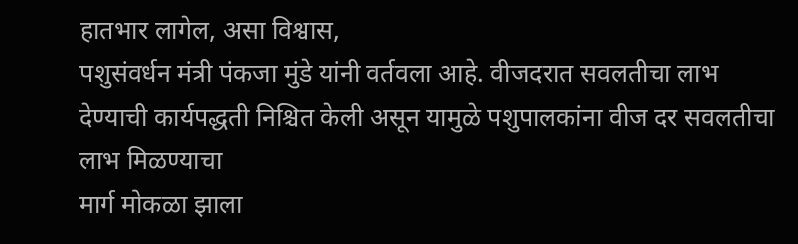हातभार लागेल, असा विश्वास,
पशुसंवर्धन मंत्री पंकजा मुंडे यांनी वर्तवला आहे. वीजदरात सवलतीचा लाभ
देण्याची कार्यपद्धती निश्चित केली असून यामुळे पशुपालकांना वीज दर सवलतीचा लाभ मिळण्याचा
मार्ग मोकळा झाला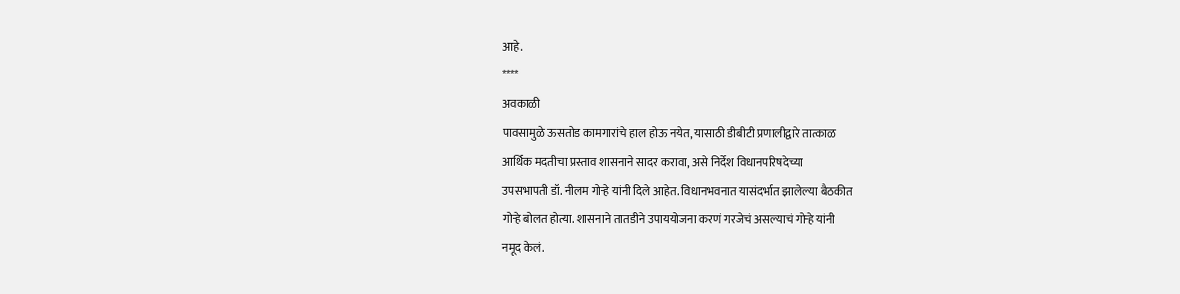आहे.
****
अवकाळी
पावसामुळे ऊसतोड कामगारांचे हाल होऊ नयेत, यासाठी डीबीटी प्रणालीद्वारे तात्काळ
आर्थिक मदतीचा प्रस्ताव शासनाने सादर करावा, असे निर्देश विधानपरिषदेच्या
उपसभापती डॉ. नीलम गोऱ्हे यांनी दिले आहेत. विधानभवनात यासंदर्भात झालेल्या बैठकीत
गोऱ्हे बोलत होत्या. शासनाने तातडीने उपाययोजना करणं गरजेचं असल्याचं गोऱ्हे यांनी
नमूद केलं.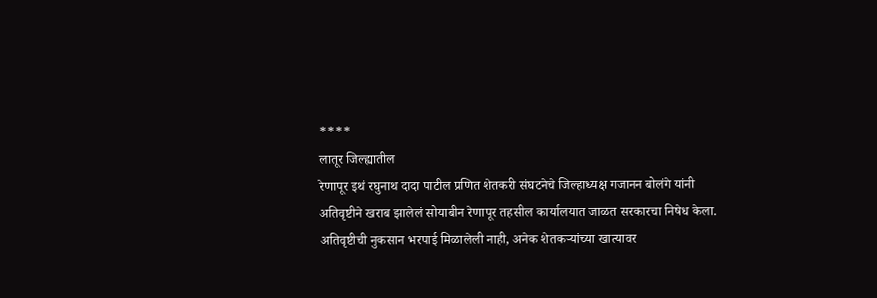****
लातूर जिल्ह्यातील
रेणापूर इथं रघुनाथ दादा पाटील प्रणित शेतकरी संघटनेचे जिल्हाध्यक्ष गजानन बोलंगे यांनी
अतिवृष्टीने खराब झालेलं सोयाबीन रेणापूर तहसील कार्यालयात जाळत सरकारचा निषेध केला.
अतिवृष्टीची नुकसान भरपाई मिळालेली नाही, अनेक शेतकऱ्यांच्या खात्यावर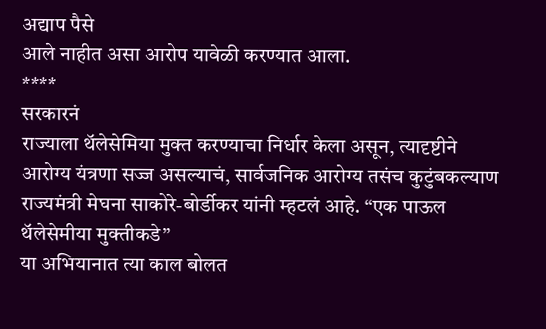अद्याप पैसे
आले नाहीत असा आरोप यावेळी करण्यात आला.
****
सरकारनं
राज्याला थॅलेसेमिया मुक्त करण्याचा निर्धार केला असून, त्यादृष्टीने
आरोग्य यंत्रणा सज्ज असल्याचं, सार्वजनिक आरोग्य तसंच कुटुंबकल्याण
राज्यमंत्री मेघना साकोरे-बोर्डीकर यांनी म्हटलं आहे. “एक पाऊल थॅलेसेमीया मुक्तीकडे”
या अभियानात त्या काल बोलत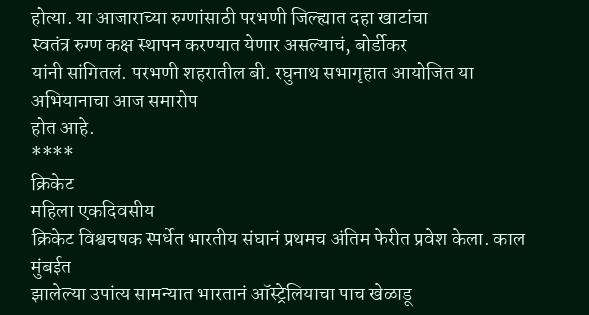होत्या. या आजाराच्या रुग्णांसाठी परभणी जिल्ह्यात दहा खाटांचा
स्वतंत्र रुग्ण कक्ष स्थापन करण्यात येणार असल्याचं, बोर्डीकर
यांनी सांगितलं. परभणी शहरातील बी. रघुनाथ सभागृहात आयोजित या अभियानाचा आज समारोप
होत आहे.
****
क्रिकेट
महिला एकदिवसीय
क्रिकेट विश्वचषक स्पर्धेत भारतीय संघानं प्रथमच अंतिम फेरीत प्रवेश केला. काल मुंबईत
झालेल्या उपांत्य सामन्यात भारतानं ऑस्ट्रेलियाचा पाच खेळाडू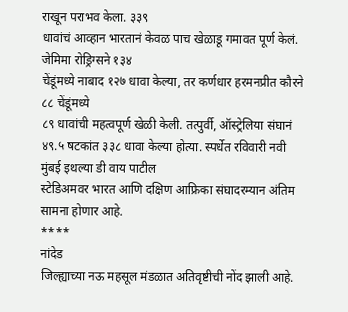राखून पराभव केला. ३३९
धावांचं आव्हान भारतानं केवळ पाच खेळाडू गमावत पूर्ण केलं. जेमिमा रोड्रिग्सने १३४
चेंडूंमध्ये नाबाद १२७ धावा केल्या, तर कर्णधार हरमनप्रीत कौरने ८८ चेंडूंमध्ये
८९ धावांची महत्वपूर्ण खेळी केली. तत्पुर्वी, ऑस्ट्रेलिया संघानं
४९.५ षटकांत ३३८ धावा केल्या होत्या. स्पर्धेत रविवारी नवी मुंबई इथल्या डी वाय पाटील
स्टेडिअमवर भारत आणि दक्षिण आफ्रिका संघादरम्यान अंतिम सामना होणार आहे.
****
नांदेड
जिल्ह्याच्या नऊ महसूल मंडळात अतिवृष्टीची नोंद झाली आहे.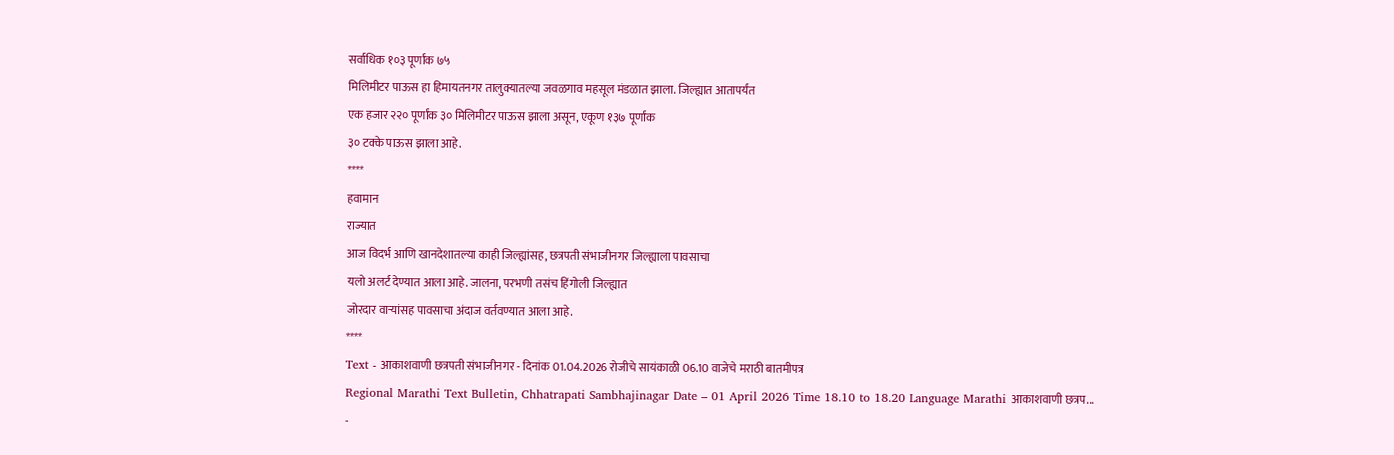सर्वाधिक १०३ पूर्णांक ७५
मिलिमीटर पाऊस हा हिमायतनगर तालुक्यातल्या जवळगाव महसूल मंडळात झाला. जिल्ह्यात आतापर्यंत
एक हजार २२० पूर्णांक ३० मिलिमीटर पाऊस झाला असून, एकूण १३७ पूर्णांक
३० टक्के पाऊस झाला आहे.
****
हवामान
राज्यात
आज विदर्भ आणि खानदेशातल्या काही जिल्ह्यांसह, छत्रपती संभाजीनगर जिल्ह्याला पावसाचा
यलो अलर्ट देण्यात आला आहे. जालना, परभणी तसंच हिंगोली जिल्ह्यात
जोरदार वाऱ्यांसह पावसाचा अंदाज वर्तवण्यात आला आहे.
****
Text - आकाशवाणी छत्रपती संभाजीनगर - दिनांक 01.04.2026 रोजीचे सायंकाळी 06.10 वाजेचे मराठी बातमीपत्र
Regional Marathi Text Bulletin, Chhatrapati Sambhajinagar Date – 01 April 2026 Time 18.10 to 18.20 Language Marathi आकाशवाणी छत्रप...
-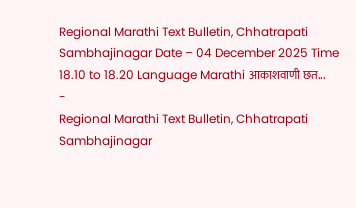Regional Marathi Text Bulletin, Chhatrapati Sambhajinagar Date – 04 December 2025 Time 18.10 to 18.20 Language Marathi आकाशवाणी छत...
-
Regional Marathi Text Bulletin, Chhatrapati Sambhajinagar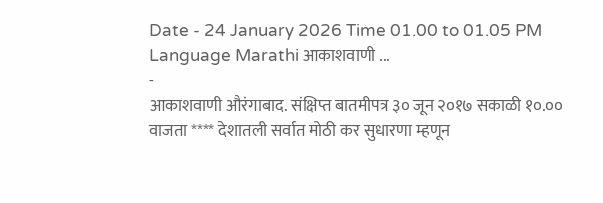Date - 24 January 2026 Time 01.00 to 01.05 PM Language Marathi आकाशवाणी ...
-
आकाशवाणी औरंगाबाद. संक्षिप्त बातमीपत्र ३० जून २०१७ सकाळी १०.०० वाजता **** देशातली सर्वात मोठी कर सुधारणा म्हणून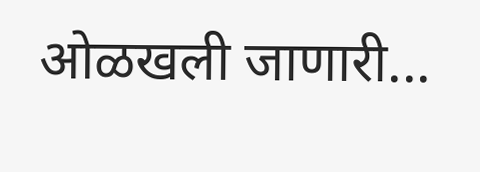ओळखली जाणारी...